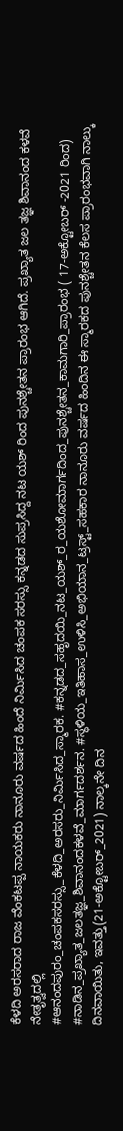ಕೆಳದಿ ಅರಸರಾದ ರಾಜ ವೆಂಕಟಪ್ಪ ನಾಯಕರು ನಾನೂರು ವರ್ಷದ ಹಿಂದೆ ನಿರ್ಮಿಸಿದ ಚಂಪಕ ಸರಸ್ಸು ಕನ್ನಡದ ಸುಪ್ರಸಿದ್ದ ನಟ ಯಶ್ ರಿಂದ ಪುನಶ್ಚೇತನ ಪ್ರಾರಂಭ ಆಗಿದೆ. ಪ್ರಖ್ಯಾತ ಜಲ ತಜ್ಞ ಶಿವಾನಂದ ಕಳವೆ ನೇತೃತ್ವದಲ್ಲಿ
#ಆನಂದಪುರಂ_ಚಂಪಕಸರಸ್ಸು_ಕೆಳದಿ_ಅರಸರು_ನಿರ್ಮಿಸಿದ_ಸ್ಮಾರಕ. #ಕನ್ನಡದ_ಸಹೃದಯಿ_ನಟ_ಯಶ್_ರ_ಯಶೋಮಾರ್ಗದಿಂದ_ಪುನಶ್ಚೇತನ_ಕಾಮಗಾರಿ_ಪ್ರಾರಂಭ ( 17-ಅಕ್ಟೋಬರ್ -2021 ರಿಂದ) #ನಾಡಿನ_ಪ್ರಖ್ಯಾತ_ಜಲತಜ್ಞ_ಶಿವಾನಂದಕಳವೆ_ಮಾರ್ಗದರ್ಶನ. #ಸ್ಥಳಿಯ_ಇತಿಹಾಸ_ಉಳಿಸಿ_ಅಭಿಯಾನ_ಟ್ರಸ್ಟ್_ಸಹಕಾರ ನಾನೂರು ವರ್ಷದ ಹಿಂದಿನ ಈ ಸ್ಮಾರಕದ ಪುನಶ್ಚೇತನ ಕೆಲಸ ಪ್ರಾರಂಭವಾಗಿ ನಾಲ್ಕು ದಿನವಾಯಿತು, ಇವತ್ತು(21-ಅಕ್ಟೋಬರ್_2021) ನಾಲ್ಕನೇ ದಿನ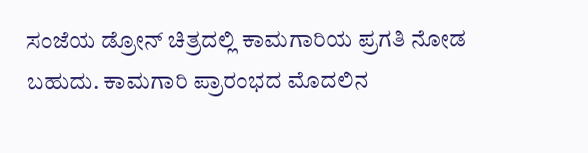ಸಂಜೆಯ ಡ್ರೋನ್ ಚಿತ್ರದಲ್ಲಿ ಕಾಮಗಾರಿಯ ಪ್ರಗತಿ ನೋಡ ಬಹುದು. ಕಾಮಗಾರಿ ಪ್ರಾರಂಭದ ಮೊದಲಿನ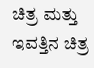ಚಿತ್ರ ಮತ್ತು ಇವತ್ತಿನ ಚಿತ್ರ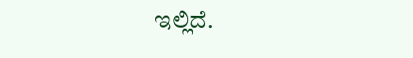ಇಲ್ಲಿದೆ.